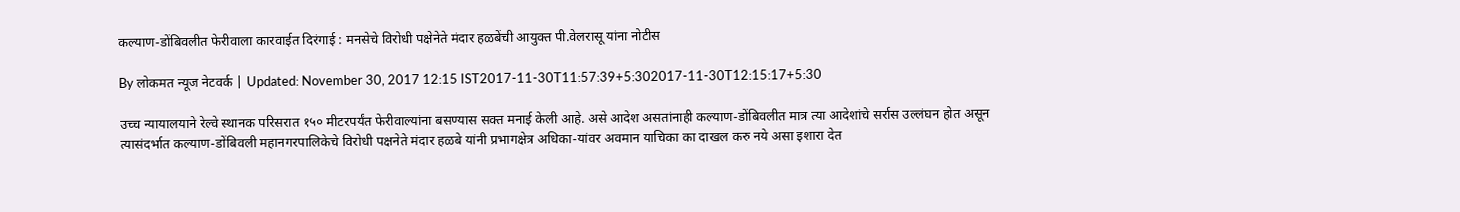कल्याण-डोंबिवलीत फेरीवाला कारवाईत दिरंगाई : मनसेचे विरोधी पक्षेनेते मंदार हळबेंची आयुक्त पी.वेलरासू यांना नोटीस

By लोकमत न्यूज नेटवर्क | Updated: November 30, 2017 12:15 IST2017-11-30T11:57:39+5:302017-11-30T12:15:17+5:30

उच्च न्यायालयाने रेल्वे स्थानक परिसरात १५० मीटरपर्यंत फेरीवाल्यांना बसण्यास सक्त मनाई केली आहे. असे आदेश असतांनाही कल्याण-डोंबिवलीत मात्र त्या आदेशांचे सर्रास उल्लंघन होत असून त्यासंदर्भात कल्याण-डोंबिवली महानगरपालिकेचे विरोधी पक्षनेते मंदार हळबे यांनी प्रभागक्षेत्र अधिका-यांवर अवमान याचिका का दाखल करु नये असा इशारा देत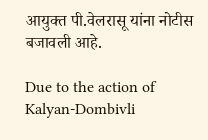आयुक्त पी.वेलरासू यांना नोटीस बजावली आहे.

Due to the action of Kalyan-Dombivli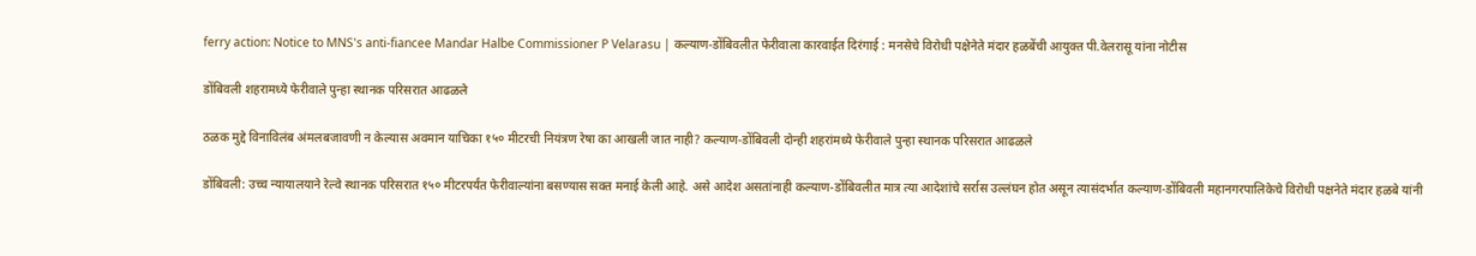ferry action: Notice to MNS's anti-fiancee Mandar Halbe Commissioner P Velarasu | कल्याण-डोंबिवलीत फेरीवाला कारवाईत दिरंगाई : मनसेचे विरोधी पक्षेनेते मंदार हळबेंची आयुक्त पी.वेलरासू यांना नोटीस

डोंबिवली शहरामध्ये फेरीवाले पुन्हा स्थानक परिसरात आढळले

ठळक मुद्दे विनाविलंब अंमलबजावणी न केल्यास अवमान याचिका १५० मीटरची नियंत्रण रेषा का आखली जात नाही? कल्याण-डोंबिवली दोन्ही शहरांमध्ये फेरीवाले पुन्हा स्थानक परिसरात आढळले

डोंबिवली: उच्च न्यायालयाने रेल्वे स्थानक परिसरात १५० मीटरपर्यंत फेरीवाल्यांना बसण्यास सक्त मनाई केली आहे. असे आदेश असतांनाही कल्याण-डोंबिवलीत मात्र त्या आदेशांचे सर्रास उल्लंघन होत असून त्यासंदर्भात कल्याण-डोंबिवली महानगरपालिकेचे विरोधी पक्षनेते मंदार हळबे यांनी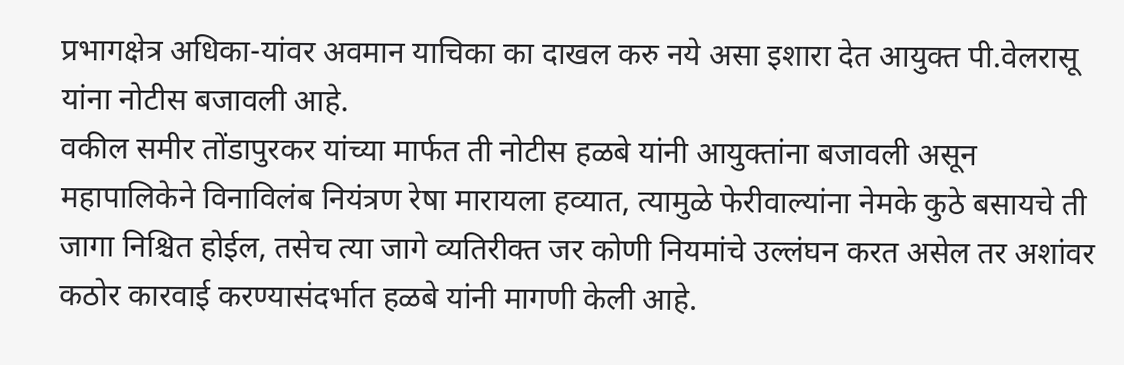प्रभागक्षेत्र अधिका-यांवर अवमान याचिका का दाखल करु नये असा इशारा देत आयुक्त पी.वेलरासू यांना नोटीस बजावली आहे.
वकील समीर तोंडापुरकर यांच्या मार्फत ती नोटीस हळबे यांनी आयुक्तांना बजावली असून महापालिकेने विनाविलंब नियंत्रण रेषा मारायला हव्यात, त्यामुळे फेरीवाल्यांना नेमके कुठे बसायचे ती जागा निश्चित होईल, तसेच त्या जागे व्यतिरीक्त जर कोणी नियमांचे उल्लंघन करत असेल तर अशांवर कठोर कारवाई करण्यासंदर्भात हळबे यांनी मागणी केली आहे.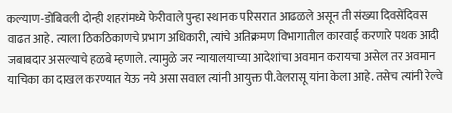कल्याण-डोंबिवली दोन्ही शहरांमध्ये फेरीवाले पुन्हा स्थानक परिसरात आढळले असून ती संख्या दिवसेंदिवस वाढत आहे. त्याला ठिकठिकाणचे प्रभाग अधिकारी, त्यांचे अतिक्रमण विभागातील कारवाई करणारे पथक आदी जबाबदार असल्याचे हळबे म्हणाले. त्यामुळे जर न्यायालयाच्या आदेशांचा अवमान करायचा असेल तर अवमान याचिका का दाखल करण्यात येऊ नये असा सवाल त्यांनी आयुक्त पी.वेलरासू यांना केला आहे. तसेच त्यांनी रेल्वे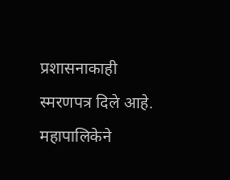प्रशासनाकाही स्मरणपत्र दिले आहे.
महापालिकेने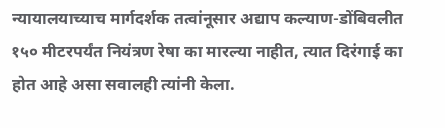न्यायालयाच्याच मार्गदर्शक तत्वांनूसार अद्याप कल्याण-डोंबिवलीत १५० मीटरपर्यंत नियंत्रण रेषा का मारल्या नाहीत, त्यात दिरंगाई का होत आहे असा सवालही त्यांनी केला.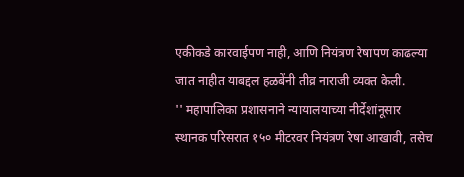एकीकडे कारवाईपण नाही, आणि नियंत्रण रेषापण काढल्या जात नाहीत याबद्दल हळबेंनी तीव्र नाराजी व्यक्त केली.
'' महापालिका प्रशासनाने न्यायालयाच्या नीर्देशांनूसार स्थानक परिसरात १५० मीटरवर नियंत्रण रेषा आखावी, तसेच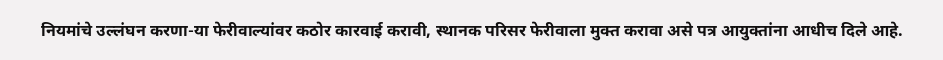नियमांचे उल्लंघन करणा-या फेरीवाल्यांवर कठोर कारवाई करावी, स्थानक परिसर फेरीवाला मुक्त करावा असे पत्र आयुक्तांना आधीच दिले आहे.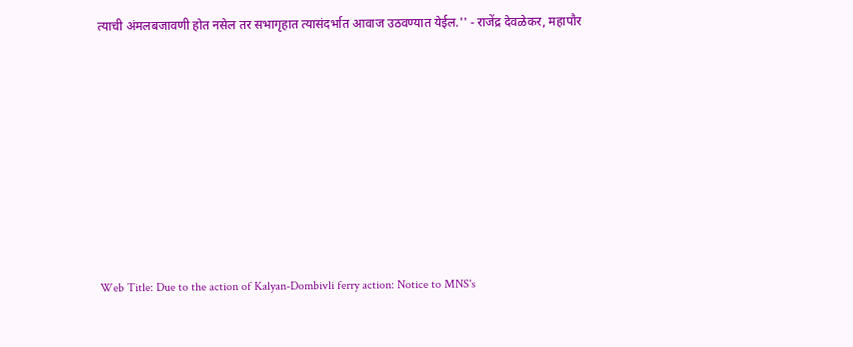त्याची अंमलबजावणी होत नसेल तर सभागृहात त्यासंदर्भात आवाज उठवण्यात येईल.'' - राजेंद्र देवळेकर, महापौर









Web Title: Due to the action of Kalyan-Dombivli ferry action: Notice to MNS's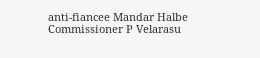anti-fiancee Mandar Halbe Commissioner P Velarasu